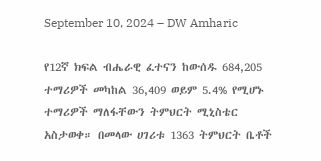September 10, 2024 – DW Amharic

የ12ኛ ክፍል ብሔራዊ ፈተናን ከውሰዱ 684,205 ተማሪዎች መካከል 36,409 ወይም 5.4% የሚሆኑ ተማሪዎች ማለፋቸውን ትምህርት ሚኒስቴር አስታወቀ። በመላው ሀገሪቱ 1363 ትምህርት ቤቶች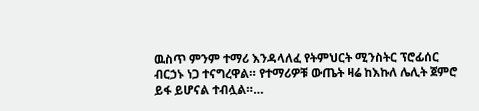ዉስጥ ምንም ተማሪ እንዳላለፈ የትምህርት ሚንስትር ፕሮፊሰር ብርኃኑ ነጋ ተናግረዋል። የተማሪዎቹ ውጤት ዛሬ ከእኩለ ሌሊት ጀምሮ ይፋ ይሆናል ተብሏል።…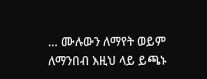… ሙሉውን ለማየት ወይም ለማንበብ እዚህ ላይ ይጫኑ